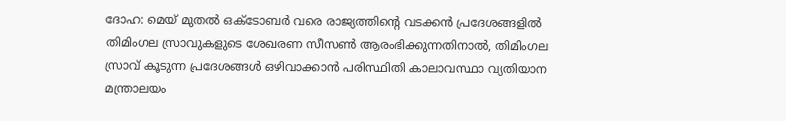ദോഹ: മെയ് മുതൽ ഒക്ടോബർ വരെ രാജ്യത്തിന്റെ വടക്കൻ പ്രദേശങ്ങളിൽ തിമിംഗല സ്രാവുകളുടെ ശേഖരണ സീസൺ ആരംഭിക്കുന്നതിനാൽ, തിമിംഗല സ്രാവ് കൂടുന്ന പ്രദേശങ്ങൾ ഒഴിവാക്കാൻ പരിസ്ഥിതി കാലാവസ്ഥാ വ്യതിയാന മന്ത്രാലയം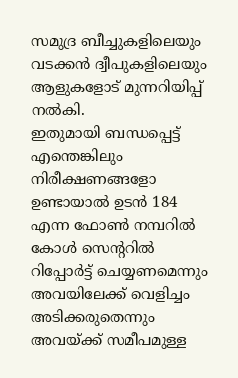സമുദ്ര ബീച്ചുകളിലെയും വടക്കൻ ദ്വീപുകളിലെയും ആളുകളോട് മുന്നറിയിപ്പ് നൽകി.
ഇതുമായി ബന്ധപ്പെട്ട് എന്തെങ്കിലും നിരീക്ഷണങ്ങളോ ഉണ്ടായാൽ ഉടൻ 184 എന്ന ഫോൺ നമ്പറിൽ കോൾ സെന്ററിൽ റിപ്പോർട്ട് ചെയ്യണമെന്നും അവയിലേക്ക് വെളിച്ചം അടിക്കരുതെന്നും അവയ്ക്ക് സമീപമുള്ള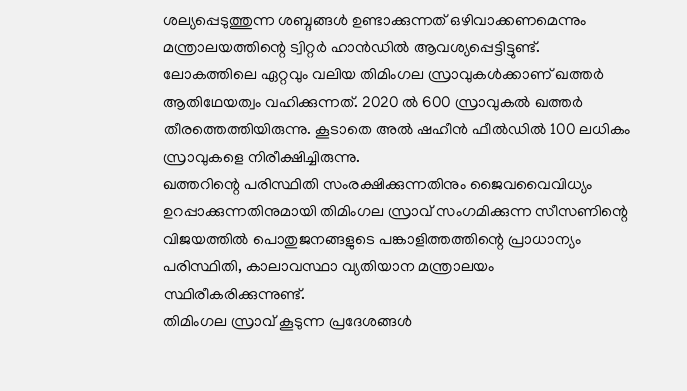ശല്യപ്പെടുത്തുന്ന ശബ്ദങ്ങൾ ഉണ്ടാക്കുന്നത് ഒഴിവാക്കണമെന്നും മന്ത്രാലയത്തിന്റെ ട്വിറ്റർ ഹാൻഡിൽ ആവശ്യപ്പെട്ടിട്ടുണ്ട്.
ലോകത്തിലെ ഏറ്റവും വലിയ തിമിംഗല സ്രാവുകൾക്കാണ് ഖത്തർ ആതിഥേയത്വം വഹിക്കുന്നത്. 2020 ൽ 600 സ്രാവുകൽ ഖത്തർ തീരത്തെത്തിയിരുന്നു. കൂടാതെ അൽ ഷഹീൻ ഫീൽഡിൽ 100 ലധികം സ്രാവുകളെ നിരീക്ഷിച്ചിരുന്നു.
ഖത്തറിന്റെ പരിസ്ഥിതി സംരക്ഷിക്കുന്നതിനും ജൈവവൈവിധ്യം ഉറപ്പാക്കുന്നതിനുമായി തിമിംഗല സ്രാവ് സംഗമിക്കുന്ന സീസണിന്റെ വിജയത്തിൽ പൊതുജനങ്ങളുടെ പങ്കാളിത്തത്തിന്റെ പ്രാധാന്യം പരിസ്ഥിതി, കാലാവസ്ഥാ വ്യതിയാന മന്ത്രാലയം സ്ഥിരീകരിക്കുന്നുണ്ട്.
തിമിംഗല സ്രാവ് കൂടുന്ന പ്രദേശങ്ങൾ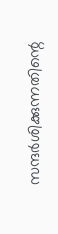സന്ദർശിക്കുന്നതിന്റെ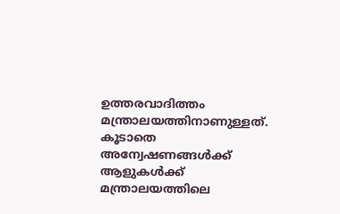ഉത്തരവാദിത്തം മന്ത്രാലയത്തിനാണുള്ളത്. കൂടാതെ അന്വേഷണങ്ങൾക്ക് ആളുകൾക്ക് മന്ത്രാലയത്തിലെ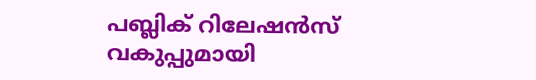പബ്ലിക് റിലേഷൻസ് വകുപ്പുമായി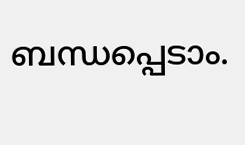ബന്ധപ്പെടാം.